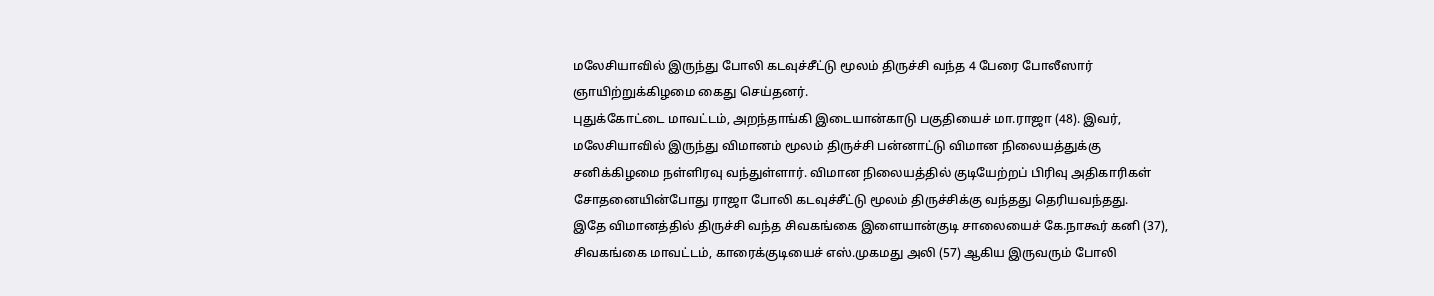மலேசியாவில் இருந்து போலி கடவுச்சீட்டு மூலம் திருச்சி வந்த 4 பேரை போலீஸார் ஞாயிற்றுக்கிழமை கைது செய்தனர்.
புதுக்கோட்டை மாவட்டம், அறந்தாங்கி இடையான்காடு பகுதியைச் மா.ராஜா (48). இவர், மலேசியாவில் இருந்து விமானம் மூலம் திருச்சி பன்னாட்டு விமான நிலையத்துக்கு சனிக்கிழமை நள்ளிரவு வந்துள்ளார். விமான நிலையத்தில் குடியேற்றப் பிரிவு அதிகாரிகள் சோதனையின்போது ராஜா போலி கடவுச்சீட்டு மூலம் திருச்சிக்கு வந்தது தெரியவந்தது.
இதே விமானத்தில் திருச்சி வந்த சிவகங்கை இளையான்குடி சாலையைச் கே.நாகூர் கனி (37), சிவகங்கை மாவட்டம், காரைக்குடியைச் எஸ்.முகமது அலி (57) ஆகிய இருவரும் போலி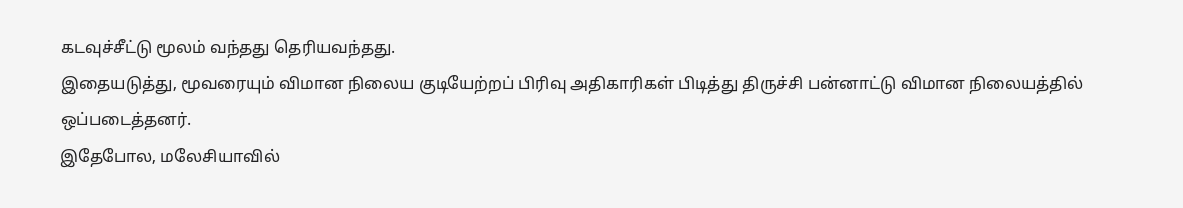கடவுச்சீட்டு மூலம் வந்தது தெரியவந்தது.
இதையடுத்து, மூவரையும் விமான நிலைய குடியேற்றப் பிரிவு அதிகாரிகள் பிடித்து திருச்சி பன்னாட்டு விமான நிலையத்தில் ஒப்படைத்தனர்.
இதேபோல, மலேசியாவில்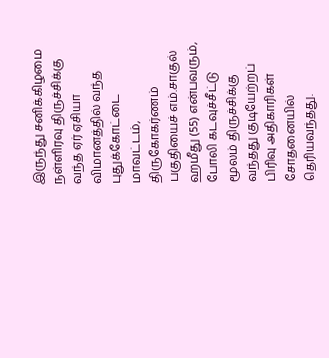இருந்து சனிக்கிழமை நள்ளிரவு திருச்சிக்கு வந்த ஏர் ஏசியா விமானத்தில் வந்த புதுக்கோட்டை மாவட்டம், திருகோகர்ணம் பகுதியைச் எம்.சாகுல் ஹமீது (55) என்பவரும், போலி கடவுச்சீட்டு மூலம் திருச்சிக்கு வந்தது குடியேற்றப் பிரிவு அதிகாரிகள் சோதனையில் தெரியவந்தது.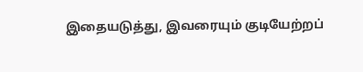இதையடுத்து, இவரையும் குடியேற்றப்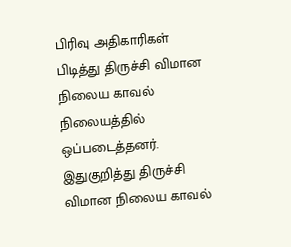பிரிவு அதிகாரிகள் பிடித்து திருச்சி விமான நிலைய காவல் நிலையத்தில் ஒப்படைத்தனர்.
இதுகுறித்து திருச்சி விமான நிலைய காவல்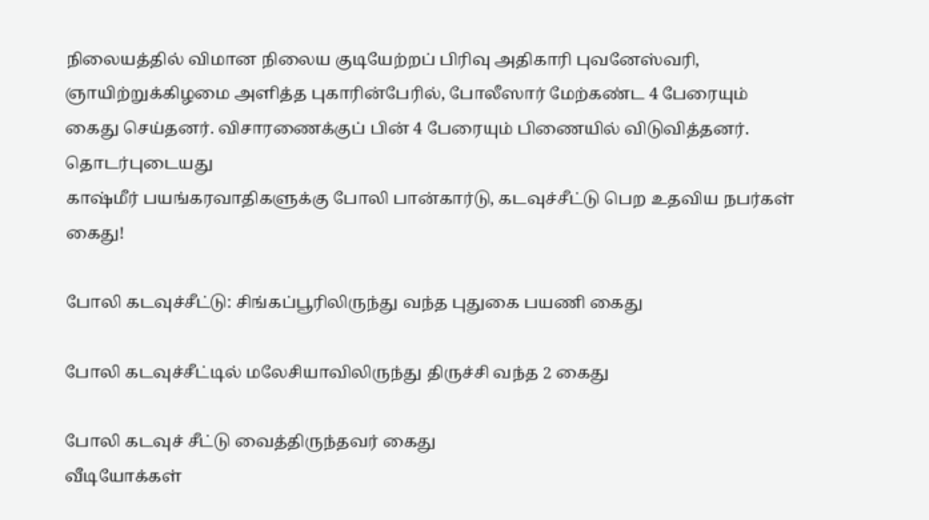நிலையத்தில் விமான நிலைய குடியேற்றப் பிரிவு அதிகாரி புவனேஸ்வரி, ஞாயிற்றுக்கிழமை அளித்த புகாரின்பேரில், போலீஸார் மேற்கண்ட 4 பேரையும் கைது செய்தனர். விசாரணைக்குப் பின் 4 பேரையும் பிணையில் விடுவித்தனர்.
தொடர்புடையது
காஷ்மீர் பயங்கரவாதிகளுக்கு போலி பான்கார்டு, கடவுச்சீட்டு பெற உதவிய நபர்கள் கைது!

போலி கடவுச்சீட்டு: சிங்கப்பூரிலிருந்து வந்த புதுகை பயணி கைது

போலி கடவுச்சீட்டில் மலேசியாவிலிருந்து திருச்சி வந்த 2 கைது

போலி கடவுச் சீட்டு வைத்திருந்தவர் கைது
வீடியோக்கள்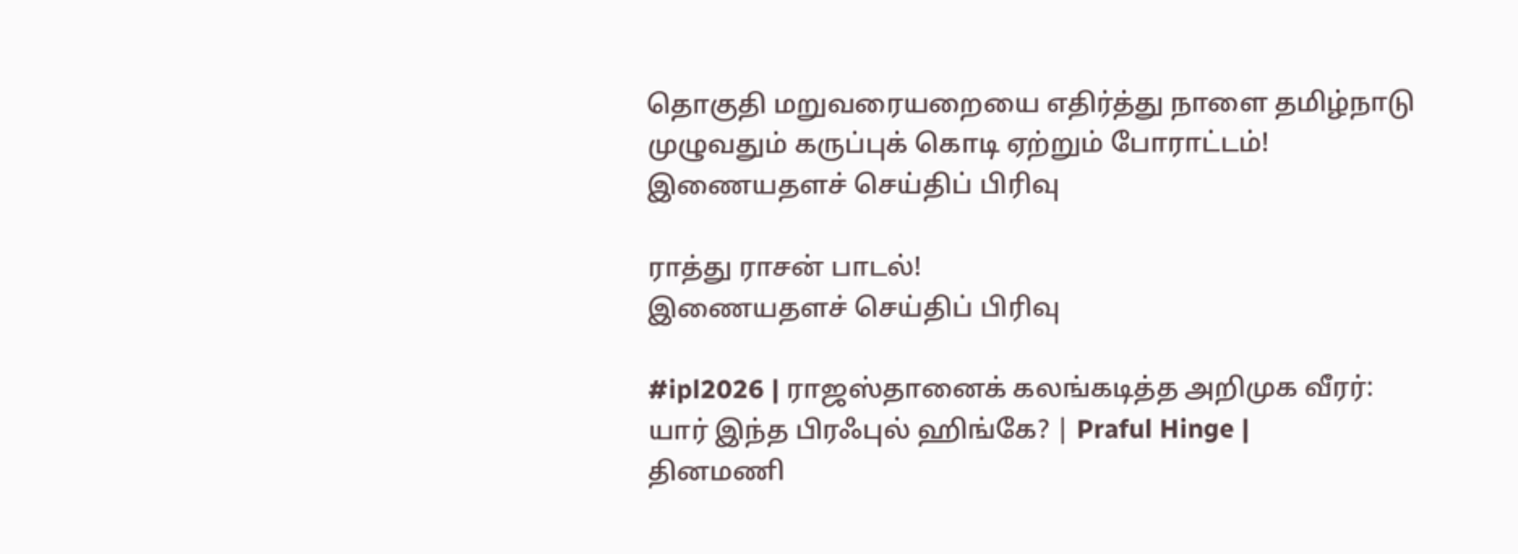தொகுதி மறுவரையறையை எதிர்த்து நாளை தமிழ்நாடு முழுவதும் கருப்புக் கொடி ஏற்றும் போராட்டம்!
இணையதளச் செய்திப் பிரிவு

ராத்து ராசன் பாடல்!
இணையதளச் செய்திப் பிரிவு

#ipl2026 | ராஜஸ்தானைக் கலங்கடித்த அறிமுக வீரர்: யார் இந்த பிரஃபுல் ஹிங்கே? | Praful Hinge |
தினமணி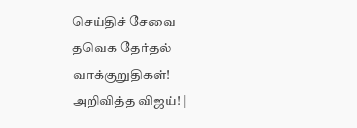செய்திச் சேவை
தவெக தேர்தல் வாக்குறுதிகள்! அறிவித்த விஜய்! |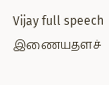Vijay full speech
இணையதளச்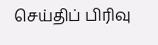செய்திப் பிரிவு